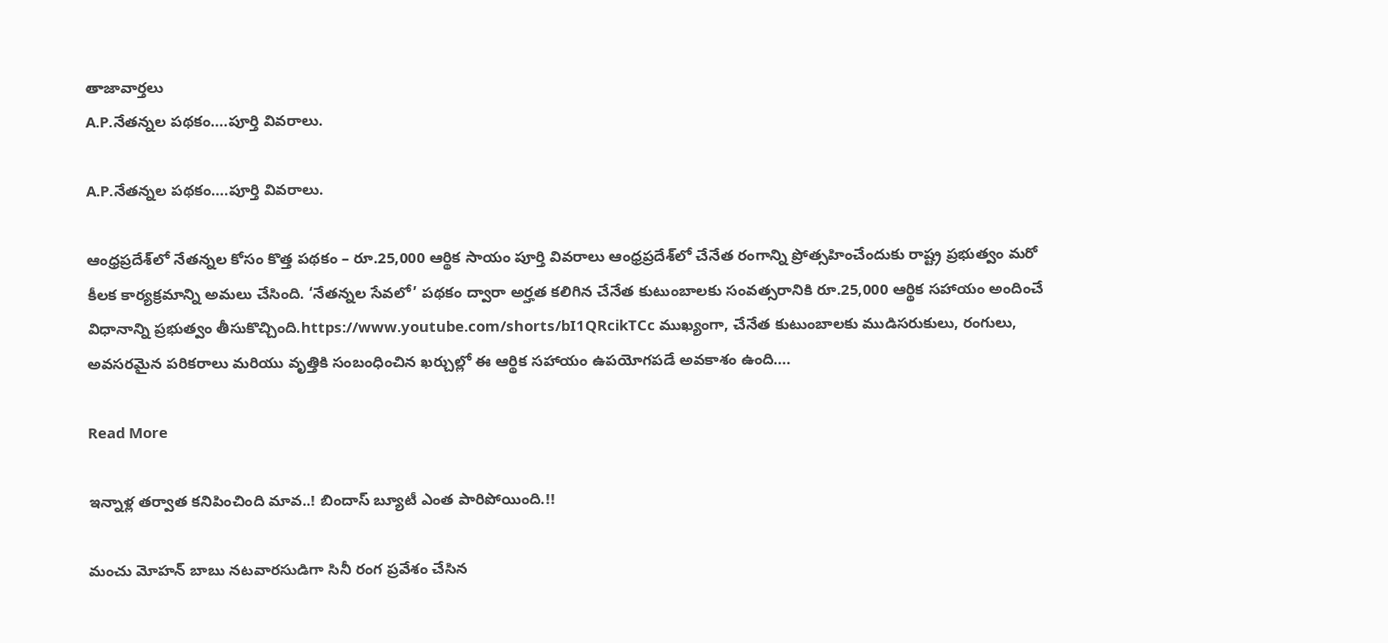తాజావార్తలు
A.P.నేతన్నల పథకం….పూర్తి వివరాలు.

A.P.నేతన్నల పథకం….పూర్తి వివరాలు.

ఆంధ్రప్రదేశ్‌లో నేతన్నల కోసం కొత్త పథకం – రూ.25,000 ఆర్థిక సాయం పూర్తి వివరాలు ఆంధ్రప్రదేశ్‌లో చేనేత రంగాన్ని ప్రోత్సహించేందుకు రాష్ట్ర ప్రభుత్వం మరో కీలక కార్యక్రమాన్ని అమలు చేసింది. ‘నేతన్నల సేవలో’ పథకం ద్వారా అర్హత కలిగిన చేనేత కుటుంబాలకు సంవత్సరానికి రూ.25,000 ఆర్థిక సహాయం అందించే విధానాన్ని ప్రభుత్వం తీసుకొచ్చింది.https://www.youtube.com/shorts/bI1QRcikTCc ముఖ్యంగా, చేనేత కుటుంబాలకు ముడిసరుకులు, రంగులు, అవసరమైన పరికరాలు మరియు వృత్తికి సంబంధించిన ఖర్చుల్లో ఈ ఆర్థిక సహాయం ఉపయోగపడే అవకాశం ఉంది….

Read More

ఇన్నాళ్ల తర్వాత కనిపించింది మావ..! బిందాస్ బ్యూటీ ఎంత పారిపోయింది.!!

మంచు మోహన్ బాబు నటవారసుడిగా సినీ రంగ ప్రవేశం చేసిన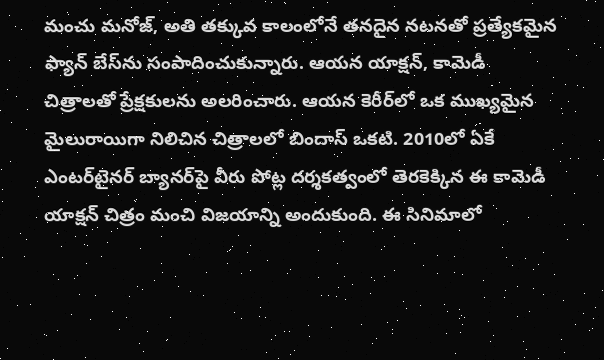మంచు మనోజ్, అతి తక్కువ కాలంలోనే తనదైన నటనతో ప్రత్యేకమైన ఫ్యాన్ బేస్‌ను సంపాదించుకున్నారు. ఆయన యాక్షన్, కామెడీ చిత్రాలతో ప్రేక్షకులను అలరించారు. ఆయన కెరీర్‌లో ఒక ముఖ్యమైన మైలురాయిగా నిలిచిన చిత్రాలలో బిందాస్ ఒకటి. 2010లో ఏకే ఎంటర్‌టైనర్ బ్యానర్‌పై వీరు పోట్ల దర్శకత్వంలో తెరకెక్కిన ఈ కామెడీ యాక్షన్ చిత్రం మంచి విజయాన్ని అందుకుంది. ఈ సినిమాలో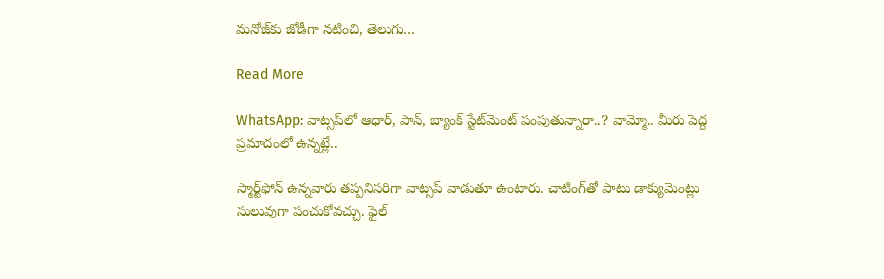మనోజ్‌కు జోడీగా నటించి, తెలుగు…

Read More

WhatsApp: వాట్సప్‌లో ఆధార్, పాన్, బ్యాంక్ స్టేట్‌మెంట్ పంపుతున్నారా..? వామ్మో.. మీరు పెద్ద ప్రమాదంలో ఉన్నట్లే..

స్మార్ట్‌ఫోన్ ఉన్నవారు తప్పనిసరిగా వాట్సప్ వాడుతూ ఉంటారు. చాటింగ్‌తో పాటు డాక్యుమెంట్లు సులువుగా పంచుకోవచ్చు. ఫైల్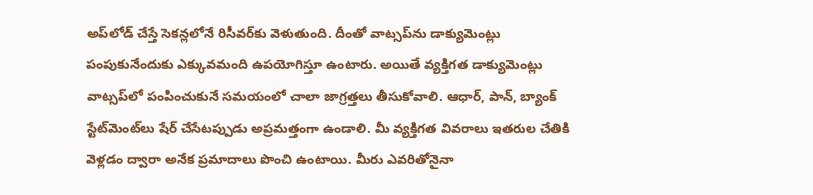అప్‌లోడ్ చేస్తే సెకన్లలోనే రిసీవర్‌కు వెళుతుంది. దీంతో వాట్సప్‌ను డాక్యుమెంట్లు పంపుకునేందుకు ఎక్కువమంది ఉపయోగిస్తూ ఉంటారు. అయితే వ్యక్తిగత డాక్యుమెంట్లు వాట్సప్‌లో పంపించుకునే సమయంలో చాలా జాగ్రత్తలు తీసుకోవాలి. ఆధార్, పాన్, బ్యాంక్ స్టేట్‌మెంట్‌లు షేర్ చేసేటప్పుడు అప్రమత్తంగా ఉండాలి. మీ వ్యక్తిగత వివరాలు ఇతరుల చేతికి వెళ్లడం ద్వారా అనేక ప్రమాదాలు పొంచి ఉంటాయి. మీరు ఎవరితోనైనా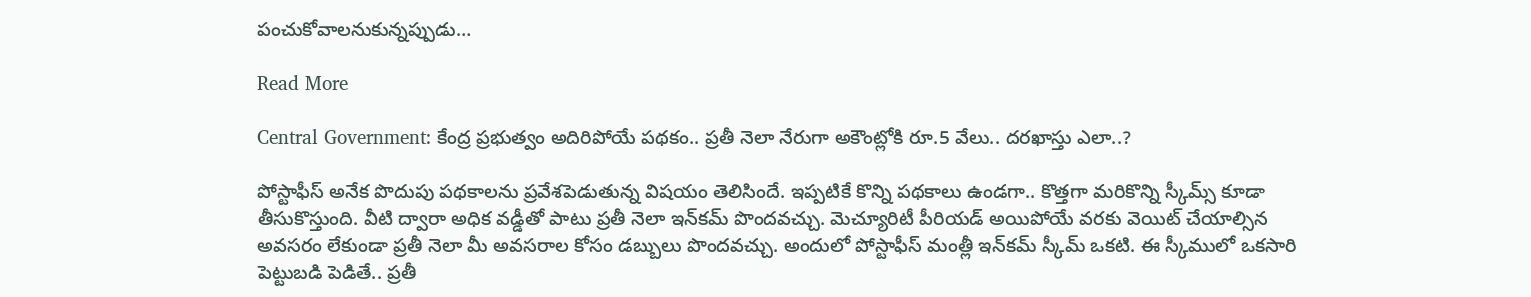పంచుకోవాలనుకున్నప్పుడు…

Read More

Central Government: కేంద్ర ప్రభుత్వం అదిరిపోయే పథకం.. ప్రతీ నెలా నేరుగా అకౌంట్లోకి రూ.5 వేలు.. దరఖాస్తు ఎలా..?

పోస్టాఫీస్ అనేక పొదుపు పథకాలను ప్రవేశపెడుతున్న విషయం తెలిసిందే. ఇప్పటికే కొన్ని పథకాలు ఉండగా.. కొత్తగా మరికొన్ని స్కీమ్స్ కూడా తీసుకొస్తుంది. వీటి ద్వారా అధిక వడ్డీతో పాటు ప్రతీ నెలా ఇన్‌కమ్ పొందవచ్చు. మెచ్యూరిటీ పీరియడ్ అయిపోయే వరకు వెయిట్ చేయాల్సిన అవసరం లేకుండా ప్రతీ నెలా మీ అవసరాల కోసం డబ్బులు పొందవచ్చు. అందులో పోస్టాఫీస్ మంత్లీ ఇన్‌కమ్ స్కీమ్ ఒకటి. ఈ స్కీములో ఒకసారి పెట్టుబడి పెడితే.. ప్రతీ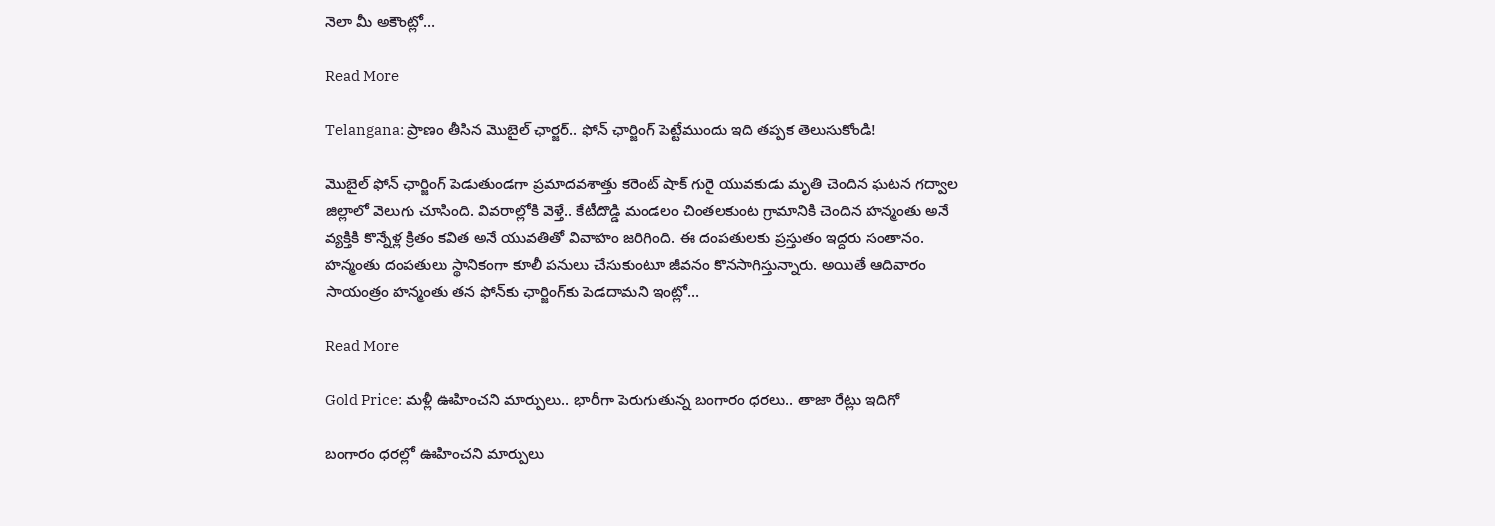నెలా మీ అకౌంట్లో…

Read More

Telangana: ప్రాణం తీసిన మొబైల్ ఛార్జర్.. ఫోన్ ఛార్జింగ్ పెట్టేముందు ఇది తప్పక తెలుసుకోండి!

మొబైల్ ఫోన్ ఛార్జింగ్ పెడుతుండగా ప్రమాదవశాత్తు కరెంట్ షాక్ గురై యువకుడు మృతి చెందిన ఘటన గద్వాల జిల్లాలో వెలుగు చూసింది. వివరాల్లోకి వెళ్తే.. కేటీదొడ్డి మండలం చింతలకుంట గ్రామానికి చెందిన హన్మంతు అనే వ్యక్తికి కొన్నేళ్ల క్రితం కవిత అనే యువతితో వివాహం జరిగింది. ఈ దంపతులకు ప్రస్తుతం ఇద్దరు సంతానం. హన్మంతు దంపతులు స్థానికంగా కూలీ పనులు చేసుకుంటూ జీవనం కొనసాగిస్తున్నారు. అయితే ఆదివారం సాయంత్రం హన్మంతు తన ఫోన్‌కు ఛార్జింగ్‌కు పెడదామని ఇంట్లో…

Read More

Gold Price: మళ్లీ ఊహించని మార్పులు.. భారీగా పెరుగుతున్న బంగారం ధరలు.. తాజా రేట్లు ఇదిగో

బంగారం ధరల్లో ఊహించని మార్పులు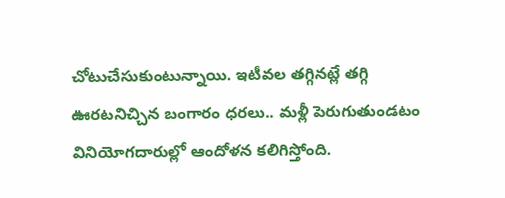చోటుచేసుకుంటున్నాయి. ఇటీవల తగ్గినట్లే తగ్గి ఊరటనిచ్చిన బంగారం ధరలు.. మళ్లీ పెరుగుతుండటం వినియోగదారుల్లో ఆందోళన కలిగిస్తోంది.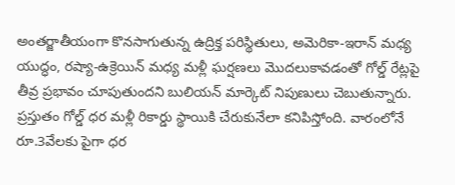అంతర్జాతీయంగా కొనసాగుతున్న ఉద్రిక్త పరిస్థితులు, అమెరికా-ఇరాన్ మధ్య యుద్ధం, రష్యా-ఉక్రెయిన్ మధ్య మళ్లీ ఘర్షణలు మొదలుకావడంతో గోల్డ్ రేట్లపై తీవ్ర ప్రభావం చూపుతుందని బులియన్ మార్కెట్ నిపుణులు చెబుతున్నారు. ప్రస్తుతం గోల్డ్ ధర మళ్లీ రికార్డు స్థాయికి చేరుకునేలా కనిపిస్తోంది. వారంలోనే రూ.3వేలకు పైగా ధర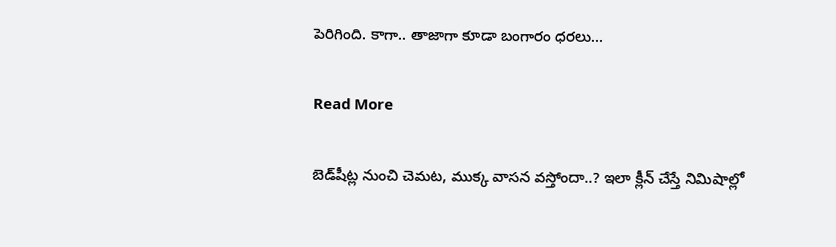పెరిగింది. కాగా.. తాజాగా కూడా బంగారం ధరలు…

Read More

బెడ్‌షీట్ల నుంచి చెమట, ముక్క వాసన వస్తోందా..? ఇలా క్లీన్ చేస్తే నిమిషాల్లో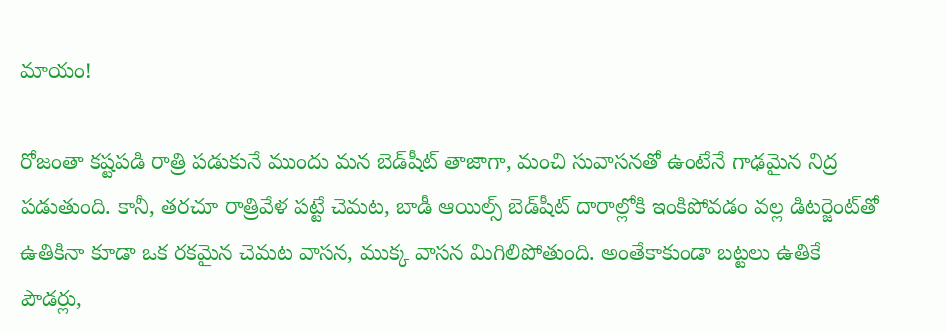మాయం!

రోజంతా కష్టపడి రాత్రి పడుకునే ముందు మన బెడ్‌షీట్ తాజాగా, మంచి సువాసనతో ఉంటేనే గాఢమైన నిద్ర పడుతుంది. కానీ, తరచూ రాత్రివేళ పట్టే చెమట, బాడీ ఆయిల్స్ బెడ్‌షీట్ దారాల్లోకి ఇంకిపోవడం వల్ల డిటర్జెంట్‌తో ఉతికినా కూడా ఒక రకమైన చెమట వాసన, ముక్క వాసన మిగిలిపోతుంది. అంతేకాకుండా బట్టలు ఉతికే పౌడర్లు,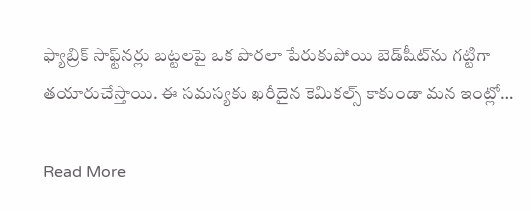ఫ్యాబ్రిక్ సాఫ్ట్‌నర్లు బట్టలపై ఒక పొరలా పేరుకుపోయి బెడ్‌షీట్‌ను గట్టిగా తయారుచేస్తాయి. ఈ సమస్యకు ఖరీదైన కెమికల్స్ కాకుండా మన ఇంట్లో…

Read More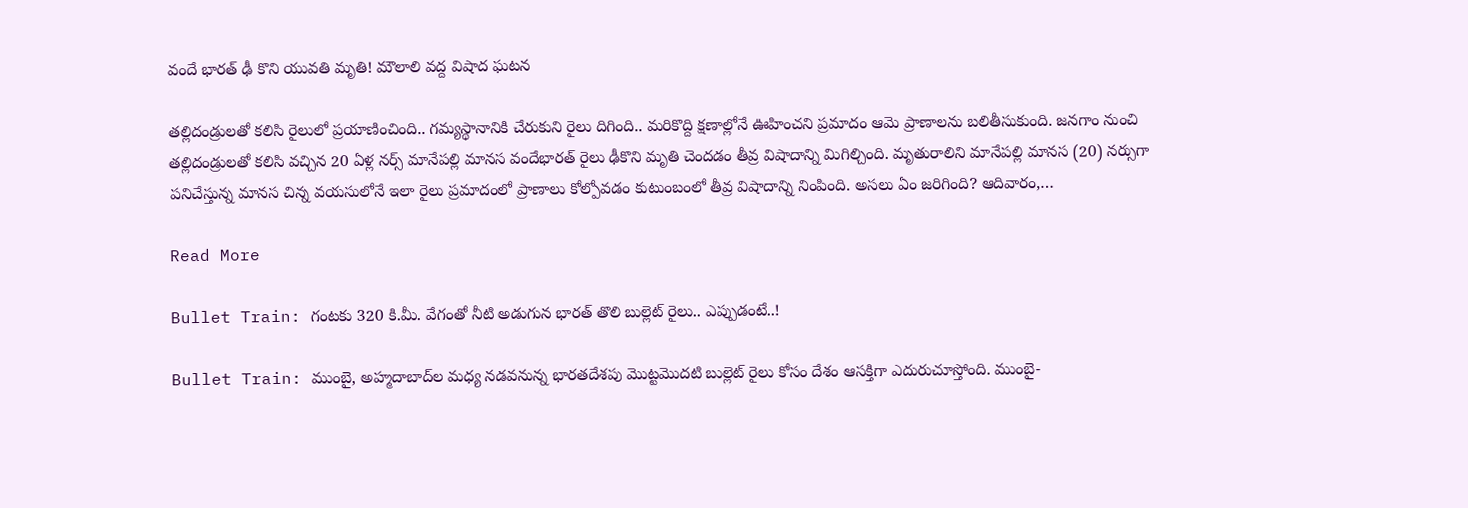వందే భారత్ ఢీ కొని యువతి మృతి! మౌలాలి వద్ద విషాద ఘటన

తల్లిదండ్రులతో కలిసి రైలులో ప్రయాణించింది.. గమ్యస్థానానికి చేరుకుని రైలు దిగింది.. మరికొద్ది క్షణాల్లోనే ఊహించని ప్రమాదం ఆమె ప్రాణాలను బలితీసుకుంది. జనగాం నుంచి తల్లిదండ్రులతో కలిసి వచ్చిన 20 ఏళ్ల నర్స్ మానేపల్లి మానస వందేభారత్ రైలు ఢీకొని మృతి చెందడం తీవ్ర విషాదాన్ని మిగిల్చింది. మృతురాలిని మానేపల్లి మానస (20) నర్సుగా పనిచేస్తున్న మానస చిన్న వయసులోనే ఇలా రైలు ప్రమాదంలో ప్రాణాలు కోల్పోవడం కుటుంబంలో తీవ్ర విషాదాన్ని నింపింది. అసలు ఏం జరిగింది? ఆదివారం,…

Read More

Bullet Train: గంటకు 320 కి.మీ. వేగంతో నీటి అడుగున భారత్ తొలి బుల్లెట్ రైలు.. ఎప్పుడంటే..!

Bullet Train: ముంబై, అహ్మదాబాద్‌ల మధ్య నడవనున్న భారతదేశపు మొట్టమొదటి బుల్లెట్ రైలు కోసం దేశం ఆసక్తిగా ఎదురుచూస్తోంది. ముంబై-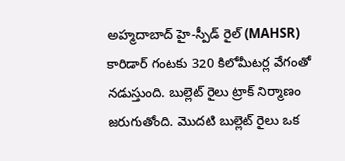అహ్మదాబాద్ హై-స్పీడ్ రైల్ (MAHSR) కారిడార్ గంటకు 320 కిలోమీటర్ల వేగంతో నడుస్తుంది. బుల్లెట్ రైలు ట్రాక్ నిర్మాణం జరుగుతోంది. మొదటి బుల్లెట్ రైలు ఒక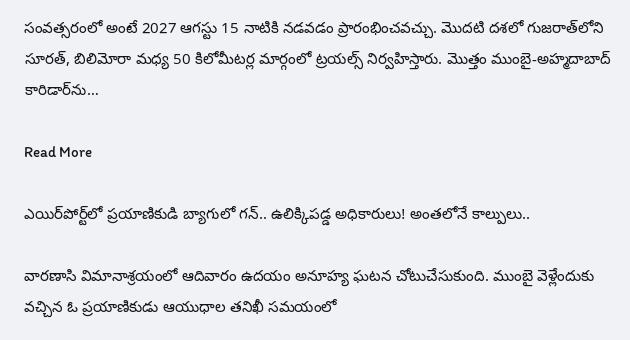సంవత్సరంలో అంటే 2027 ఆగస్టు 15 నాటికి నడవడం ప్రారంభించవచ్చు. మొదటి దశలో గుజరాత్‌లోని సూరత్, బిలిమోరా మధ్య 50 కిలోమీటర్ల మార్గంలో ట్రయల్స్ నిర్వహిస్తారు. మొత్తం ముంబై-అహ్మదాబాద్ కారిడార్‌ను…

Read More

ఎయిర్‌పోర్ట్‌లో ప్రయాణికుడి బ్యాగులో గన్.. ఉలిక్కిపడ్డ అధికారులు! అంతలోనే కాల్పులు..

వారణాసి విమానాశ్రయంలో ఆదివారం ఉదయం అనూహ్య ఘటన చోటుచేసుకుంది. ముంబై వెళ్లేందుకు వచ్చిన ఓ ప్రయాణికుడు ఆయుధాల తనిఖీ సమయంలో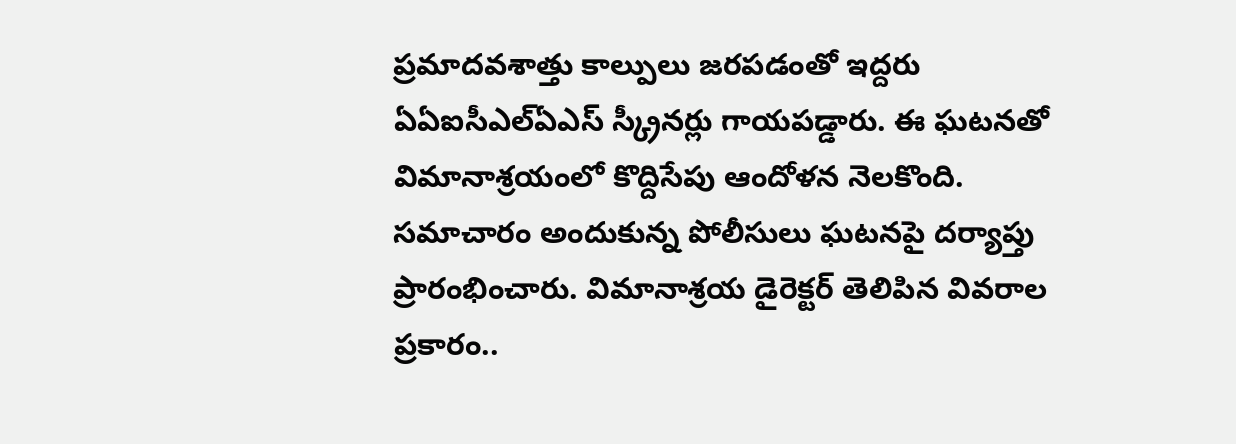ప్రమాదవశాత్తు కాల్పులు జరపడంతో ఇద్దరు ఏఏఐసీఎల్ఏఎస్‌ స్క్రీనర్లు గాయపడ్డారు. ఈ ఘటనతో విమానాశ్రయంలో కొద్దిసేపు ఆందోళన నెలకొంది. సమాచారం అందుకున్న పోలీసులు ఘటనపై దర్యాప్తు ప్రారంభించారు. విమానాశ్రయ డైరెక్టర్‌ తెలిపిన వివరాల ప్రకారం..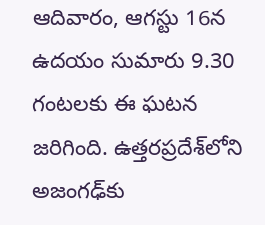ఆదివారం, ఆగస్టు 16న ఉదయం సుమారు 9.30 గంటలకు ఈ ఘటన జరిగింది. ఉత్తరప్రదేశ్‌లోని అజంగఢ్‌కు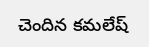చెందిన కమలేష్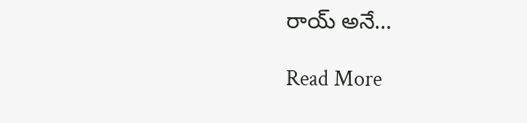రాయ్ అనే…

Read More